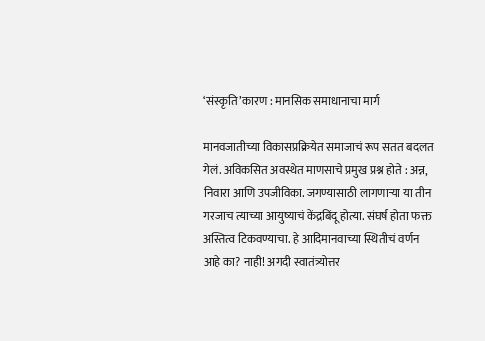‘संस्कृति’कारण : मानसिक समाधानाचा मार्ग

मानवजातीच्या विकासप्रक्रियेत समाजाचं रूप सतत बदलत गेलं. अविकसित अवस्थेत माणसाचे प्रमुख प्रश्न होते : अन्न, निवारा आणि उपजीविका. जगण्यासाठी लागणाऱ्या या तीन गरजाच त्याच्या आयुष्याचं केंद्रबिंदू होत्या. संघर्ष होता फक्त अस्तित्व टिकवण्याचा. हे आदिमानवाच्या स्थितीचं वर्णन आहे का? नाही! अगदी स्वातंत्र्योत्तर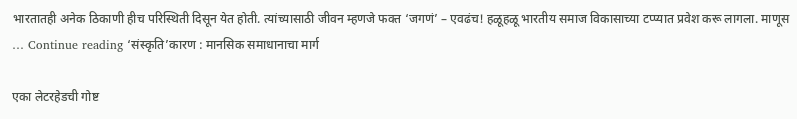भारतातही अनेक ठिकाणी हीच परिस्थिती दिसून येत होती. त्यांच्यासाठी जीवन म्हणजे फक्त ‘जगणं’ – एवढंच! हळूहळू भारतीय समाज विकासाच्या टप्प्यात प्रवेश करू लागला. माणूस … Continue reading ‘संस्कृति’कारण : मानसिक समाधानाचा मार्ग

एका लेटरहेडची गोष्ट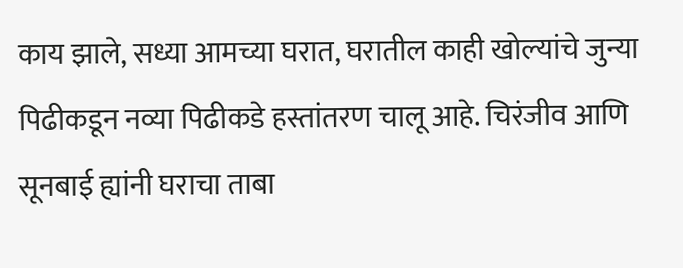काय झाले, सध्या आमच्या घरात, घरातील काही खोल्यांचे जुन्या पिढीकडून नव्या पिढीकडे हस्तांतरण चालू आहे. चिरंजीव आणि सूनबाई ह्यांनी घराचा ताबा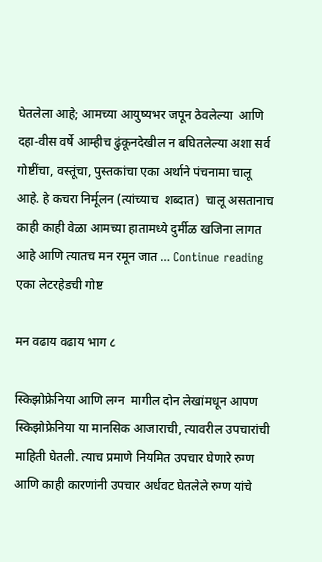घेतलेला आहे; आमच्या आयुष्यभर जपून ठेवलेल्या  आणि दहा-वीस वर्षे आम्हीच ढुंकूनदेखील न बघितलेल्या अशा सर्व गोष्टींचा, वस्तूंचा, पुस्तकांचा एका अर्थाने पंचनामा चालू आहे. हे कचरा निर्मूलन (त्यांच्याच  शब्दात)  चालू असतानाच काही काही वेळा आमच्या हातामध्ये दुर्मीळ खजिना लागत आहे आणि त्यातच मन रमून जात … Continue reading एका लेटरहेडची गोष्ट

मन वढाय वढाय भाग ८

स्किझोफ्रेनिया आणि लग्न  मागील दोन लेखांमधून आपण स्किझोफ्रेनिया या मानसिक आजाराची, त्यावरील उपचारांची माहिती घेतली. त्याच प्रमाणे नियमित उपचार घेणारे रुग्ण आणि काही कारणांनी उपचार अर्धवट घेतलेले रुग्ण यांचे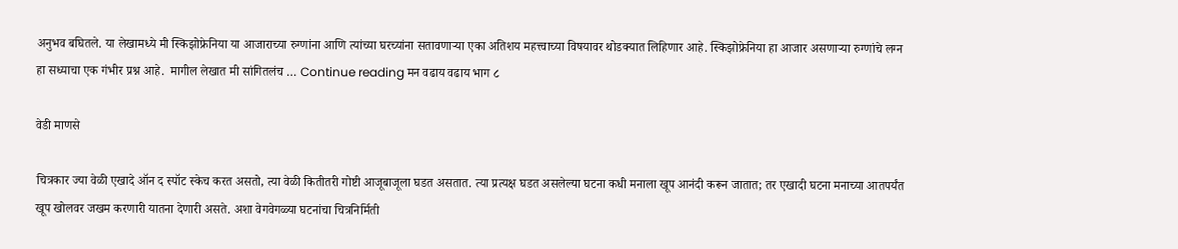अनुभव बघितले. या लेखामध्ये मी स्किझोफ्रेनिया या आजाराच्या रुग्णांना आणि त्यांच्या घरच्यांना सतावणाऱ्या एका अतिशय महत्त्वाच्या विषयावर थोडक्यात लिहिणार आहे. स्किझोफ्रेनिया हा आजार असणाऱ्या रुग्णांचे लग्न हा सध्याचा एक गंभीर प्रश्न आहे.  मागील लेखात मी सांगितलंच … Continue reading मन वढाय वढाय भाग ८

वेडी माणसे

चित्रकार ज्या वेळी एखादे ऑन द स्पॉट स्केच करत असतो, त्या वेळी कितीतरी गोष्टी आजूबाजूला घडत असतात. त्या प्रत्यक्ष घडत असलेल्या घटना कधी मनाला खूप आनंदी करून जातात; तर एखादी घटना मनाच्या आतपर्यंत खूप खोलवर जखम करणारी यातना देणारी असते. अशा वेगवेगळ्या घटनांचा चित्रनिर्मिती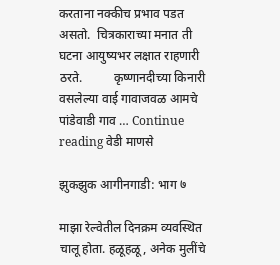करताना नक्कीच प्रभाव पडत असतो.  चित्रकाराच्या मनात ती घटना आयुष्यभर लक्षात राहणारी ठरते.          कृष्णानदीच्या किनारी वसलेल्या वाई गावाजवळ आमचे पांडेवाडी गाव … Continue reading वेडी माणसे

झुकझुक आगीनगाडी: भाग ७

माझा रेल्वेतील दिनक्रम व्यवस्थित चालू होता. हळूहळू, अनेक मुलींचे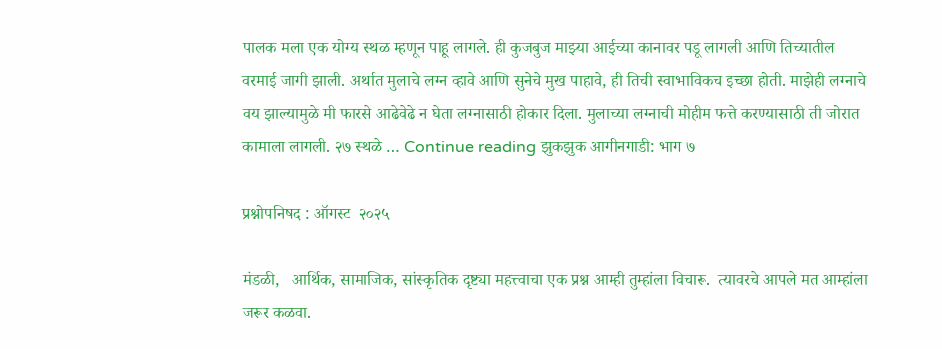पालक मला एक योग्य स्थळ म्हणून पाहू लागले. ही कुजबुज माझ्या आईच्या कानावर पडू लागली आणि तिच्यातील वरमाई जागी झाली. अर्थात मुलाचे लग्न व्हावे आणि सुनेचे मुख पाहावे, ही तिची स्वाभाविकच इच्छा होती. माझेही लग्नाचे वय झाल्यामुळे मी फारसे आढेवेढे न घेता लग्नासाठी होकार दिला. मुलाच्या लग्नाची मोहीम फत्ते करण्यासाठी ती जोरात कामाला लागली. २७ स्थळे … Continue reading झुकझुक आगीनगाडी: भाग ७

प्रश्नोपनिषद : ऑगस्ट  २०२५

मंडळी,   आर्थिक, सामाजिक, सांस्कृतिक दृष्ट्या महत्त्वाचा एक प्रश्न आम्ही तुम्हांला विचारू.  त्यावरचे आपले मत आम्हांला जरूर कळवा.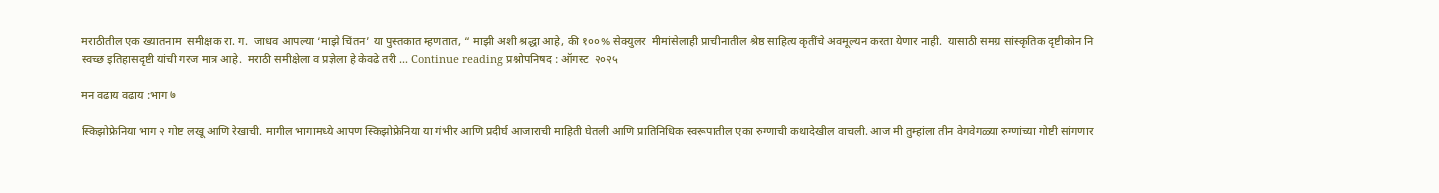मराठीतील एक ख्यातनाम  समीक्षक रा. ग.  जाधव आपल्या ‘माझे चिंतन’ या पुस्तकात म्हणतात, “ माझी अशी श्रद्धा आहे, की १००% सेक्युलर  मीमांसेलाही प्राचीनातील श्रेष्ठ साहित्य कृतींचे अवमूल्यन करता येणार नाही.  यासाठी समग्र सांस्कृतिक दृष्टीकोन नि स्वच्छ इतिहासदृष्टी यांची गरज मात्र आहे.  मराठी समीक्षेला व प्रज्ञेला हे केवढे तरी … Continue reading प्रश्नोपनिषद : ऑगस्ट  २०२५

मन वढाय वढाय :भाग ७

स्किझोफ्रेनिया भाग २ गोष्ट लखू आणि रेखाची. मागील भागामध्ये आपण स्किझोफ्रेनिया या गंभीर आणि प्रदीर्घ आजाराची माहिती घेतली आणि प्रातिनिधिक स्वरूपातील एका रुग्णाची कथादेखील वाचली. आज मी तुम्हांला तीन वेगवेगळ्या रुग्णांच्या गोष्टी सांगणार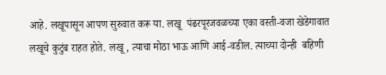आहे. लखूपासून आपण सुरुवात करू या. लखू  पंढरपूरजवळच्या एका वस्ती-वजा खेडेगावात लखूचे कुटुंब राहत होते. लखू, त्याचा मोठा भाऊ आणि आई-वडील. त्याच्या दोन्ही  बहिणी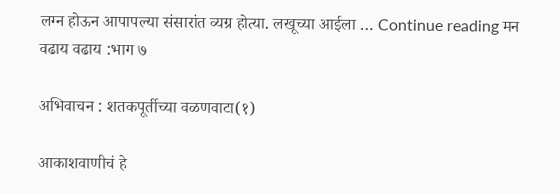लग्न होऊन आपापल्या संसारांत व्यग्र होत्या. लखूच्या आईला … Continue reading मन वढाय वढाय :भाग ७

अभिवाचन : शतकपूर्तीच्या वळणवाटा(१)

आकाशवाणीचं हे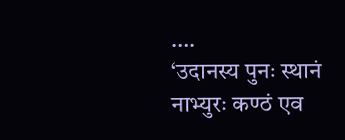….                                              ‘उदानस्य पुनः स्थानं नाभ्युरः कण्ठं एव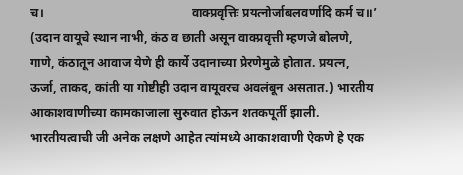च।                                               वाक्प्रवृत्तिः प्रयत्नोर्जाबलवर्णादि कर्म च॥’ (उदान वायूचे स्थान नाभी, कंठ व छाती असून वाक्प्रवृत्ती म्हणजे बोलणे, गाणे, कंठातून आवाज येणे ही कार्ये उदानाच्या प्रेरणेमुळे होतात. प्रयत्न, ऊर्जा, ताकद, कांती या गोष्टीही उदान वायूवरच अवलंबून असतात.) भारतीय आकाशवाणीच्या कामकाजाला सुरुवात होऊन शतकपूर्ती झाली.  भारतीयत्वाची जी अनेक लक्षणे आहेत त्यांमध्ये आकाशवाणी ऐकणे हे एक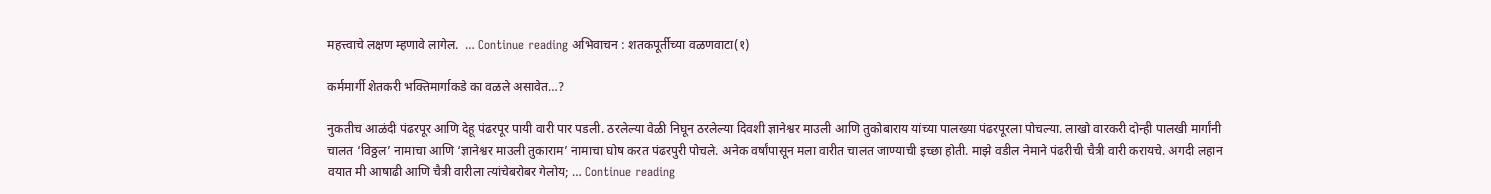महत्त्वाचे लक्षण म्हणावे लागेल.  … Continue reading अभिवाचन : शतकपूर्तीच्या वळणवाटा(१)

कर्ममार्गी शेतकरी भक्तिमार्गाकडे का वळले असावेत…?

नुकतीच आळंदी पंढरपूर आणि देहू पंढरपूर पायी वारी पार पडली. ठरलेल्या वेळी निघून ठरलेल्या दिवशी ज्ञानेश्वर माउली आणि तुकोबाराय यांच्या पालख्या पंढरपूरला पोचल्या. लाखो वारकरी दोन्ही पालखी मार्गांनी चालत ‘विठ्ठल’ नामाचा आणि ‘ज्ञानेश्वर माउली तुकाराम’ नामाचा घोष करत पंढरपुरी पोचले. अनेक वर्षांपासून मला वारीत चालत जाण्याची इच्छा होती. माझे वडील नेमाने पंढरीची चैत्री वारी करायचे. अगदी लहान वयात मी आषाढी आणि चैत्री वारीला त्यांचेबरोबर गेलोय; … Continue reading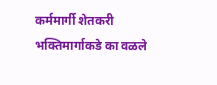कर्ममार्गी शेतकरी भक्तिमार्गाकडे का वळले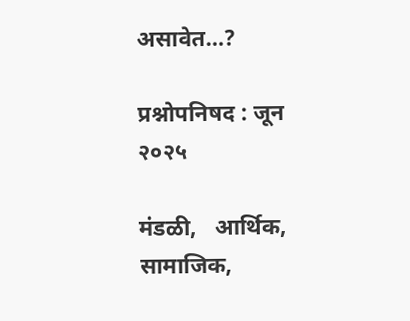असावेत…?

प्रश्नोपनिषद : जून २०२५

मंडळी,   आर्थिक, सामाजिक,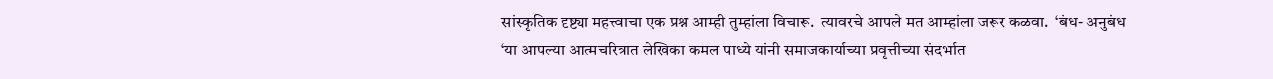सांस्कृतिक दृष्ट्या महत्त्वाचा एक प्रश्न आम्ही तुम्हांला विचारू.  त्यावरचे आपले मत आम्हांला जरूर कळवा.  ‘बंध- अनुबंध ‘या आपल्या आत्मचरित्रात लेखिका कमल पाध्ये यांनी समाजकार्याच्या प्रवृत्तीच्या संदर्भात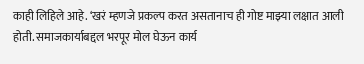काही लिहिले आहे. ‘खरं म्हणजे प्रकल्प करत असतानाच ही गोष्ट माझ्या लक्षात आली होती. समाजकार्याबद्दल भरपूर मोल घेऊन कार्य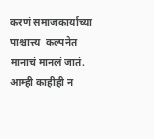करणं समाजकार्याच्या पाश्चात्त्य  कल्पनेत मानाचं मानलं जातं. आम्ही काहीही न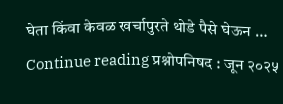घेता किंवा केवळ खर्चापुरते थोडे पैसे घेऊन … Continue reading प्रश्नोपनिषद : जून २०२५